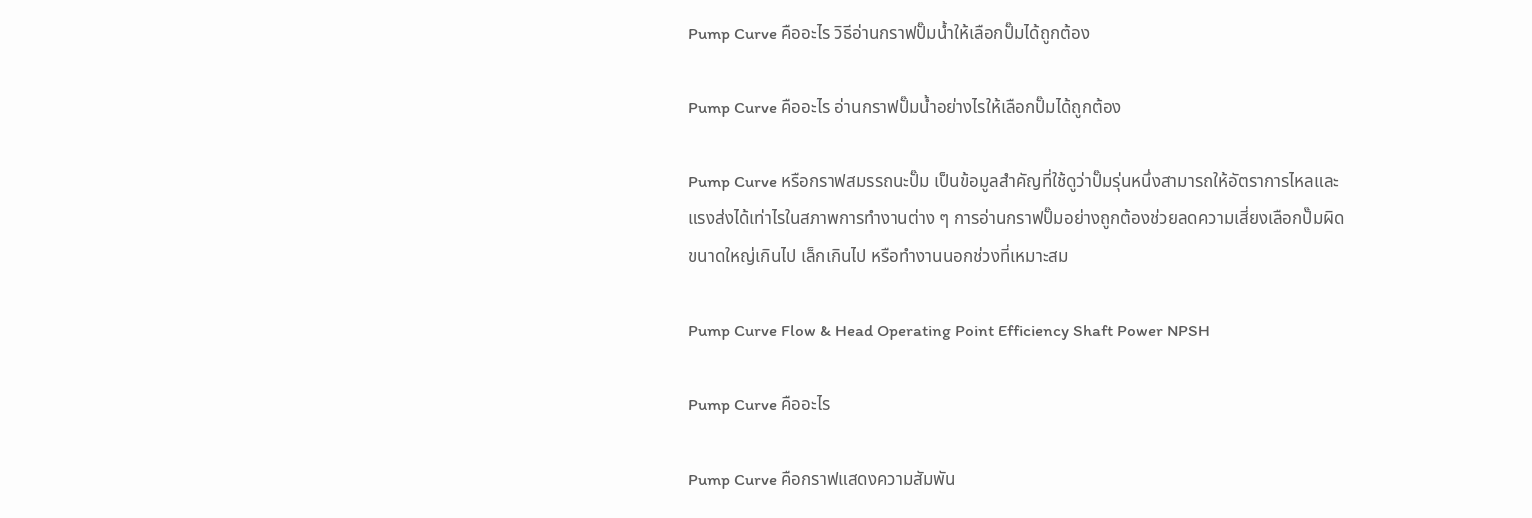Pump Curve คืออะไร วิธีอ่านกราฟปั๊มน้ำให้เลือกปั๊มได้ถูกต้อง

Pump Curve คืออะไร อ่านกราฟปั๊มน้ำอย่างไรให้เลือกปั๊มได้ถูกต้อง

Pump Curve หรือกราฟสมรรถนะปั๊ม เป็นข้อมูลสำคัญที่ใช้ดูว่าปั๊มรุ่นหนึ่งสามารถให้อัตราการไหลและแรงส่งได้เท่าไรในสภาพการทำงานต่าง ๆ การอ่านกราฟปั๊มอย่างถูกต้องช่วยลดความเสี่ยงเลือกปั๊มผิด ขนาดใหญ่เกินไป เล็กเกินไป หรือทำงานนอกช่วงที่เหมาะสม

Pump Curve Flow & Head Operating Point Efficiency Shaft Power NPSH

Pump Curve คืออะไร

Pump Curve คือกราฟแสดงความสัมพัน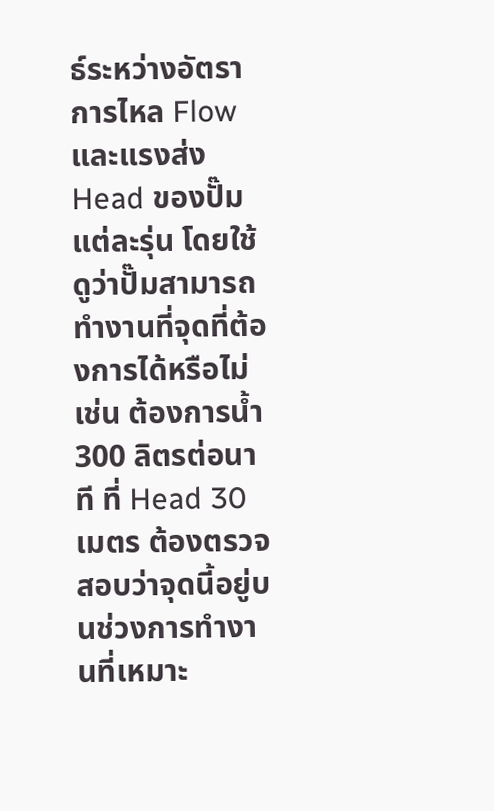ธ์ระหว่างอัตราการไหล Flow และแรงส่ง Head ของปั๊มแต่ละรุ่น โดยใช้ดูว่าปั๊มสามารถทำงานที่จุดที่ต้องการได้หรือไม่ เช่น ต้องการน้ำ 300 ลิตรต่อนาที ที่ Head 30 เมตร ต้องตรวจสอบว่าจุดนี้อยู่บนช่วงการทำงานที่เหมาะ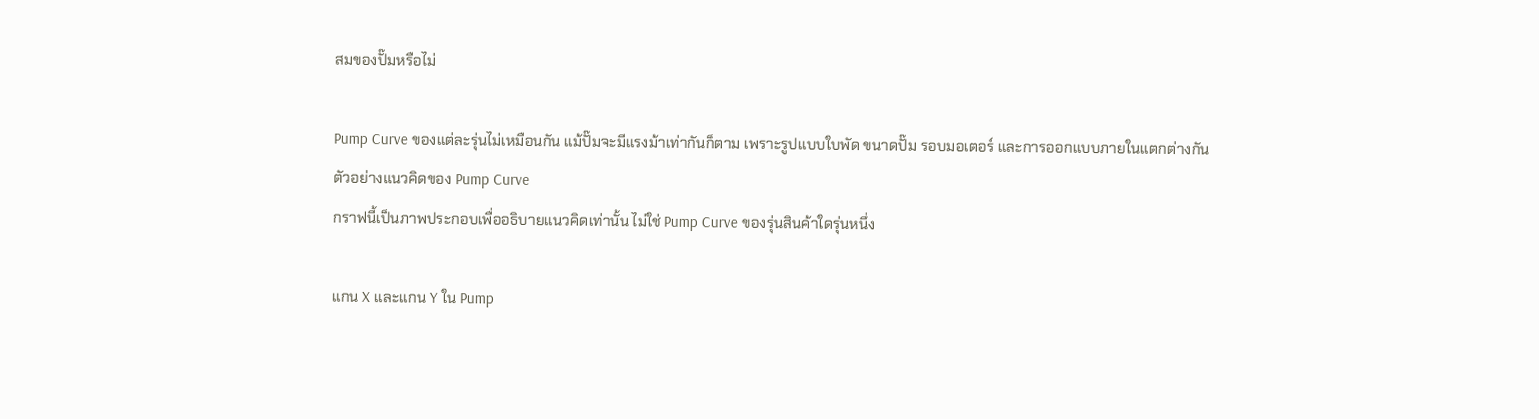สมของปั๊มหรือไม่

Pump Curve ของแต่ละรุ่นไม่เหมือนกัน แม้ปั๊มจะมีแรงม้าเท่ากันก็ตาม เพราะรูปแบบใบพัด ขนาดปั๊ม รอบมอเตอร์ และการออกแบบภายในแตกต่างกัน
ตัวอย่างแนวคิดของ Pump Curve
กราฟนี้เป็นภาพประกอบเพื่ออธิบายแนวคิดเท่านั้น ไม่ใช่ Pump Curve ของรุ่นสินค้าใดรุ่นหนึ่ง

แกน X และแกน Y ใน Pump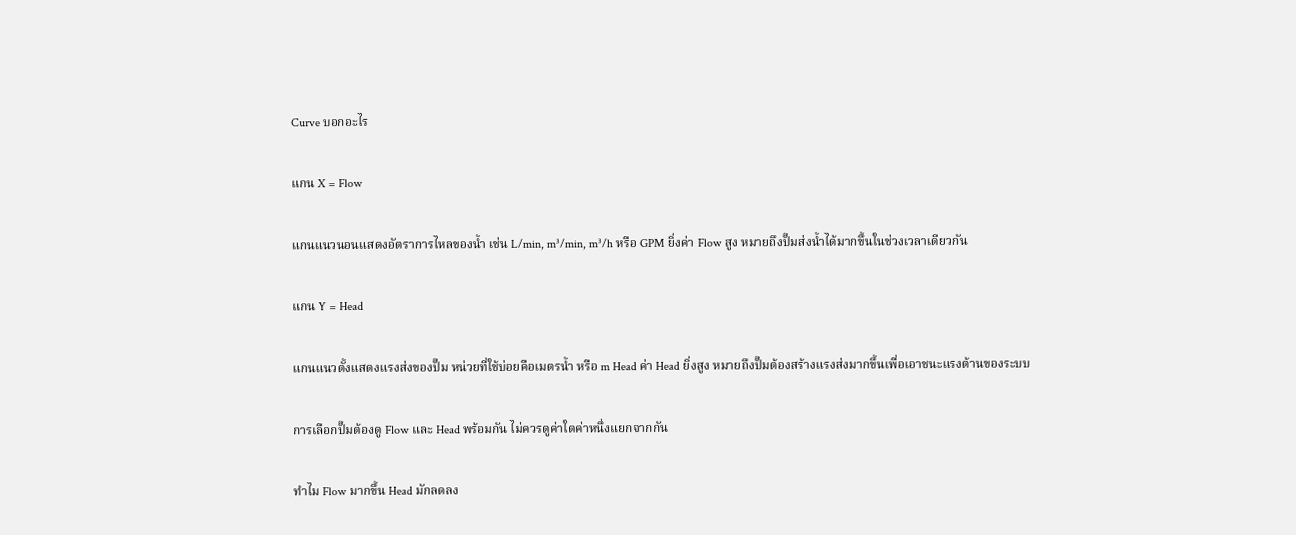Curve บอกอะไร

แกน X = Flow

แกนแนวนอนแสดงอัตราการไหลของน้ำ เช่น L/min, m³/min, m³/h หรือ GPM ยิ่งค่า Flow สูง หมายถึงปั๊มส่งน้ำได้มากขึ้นในช่วงเวลาเดียวกัน

แกน Y = Head

แกนแนวตั้งแสดงแรงส่งของปั๊ม หน่วยที่ใช้บ่อยคือเมตรน้ำ หรือ m Head ค่า Head ยิ่งสูง หมายถึงปั๊มต้องสร้างแรงส่งมากขึ้นเพื่อเอาชนะแรงต้านของระบบ

การเลือกปั๊มต้องดู Flow และ Head พร้อมกัน ไม่ควรดูค่าใดค่าหนึ่งแยกจากกัน

ทำไม Flow มากขึ้น Head มักลดลง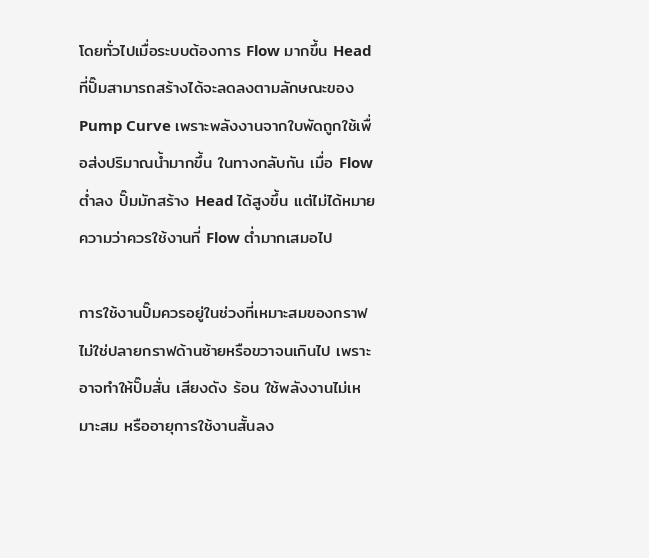โดยทั่วไปเมื่อระบบต้องการ Flow มากขึ้น Head ที่ปั๊มสามารถสร้างได้จะลดลงตามลักษณะของ Pump Curve เพราะพลังงานจากใบพัดถูกใช้เพื่อส่งปริมาณน้ำมากขึ้น ในทางกลับกัน เมื่อ Flow ต่ำลง ปั๊มมักสร้าง Head ได้สูงขึ้น แต่ไม่ได้หมายความว่าควรใช้งานที่ Flow ต่ำมากเสมอไป

การใช้งานปั๊มควรอยู่ในช่วงที่เหมาะสมของกราฟ ไม่ใช่ปลายกราฟด้านซ้ายหรือขวาจนเกินไป เพราะอาจทำให้ปั๊มสั่น เสียงดัง ร้อน ใช้พลังงานไม่เหมาะสม หรืออายุการใช้งานสั้นลง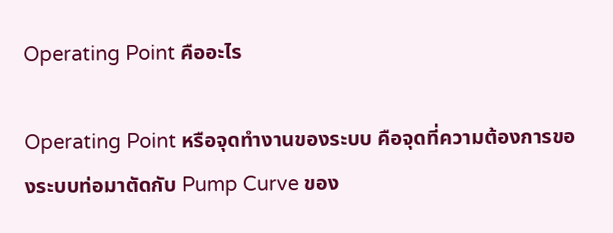Operating Point คืออะไร

Operating Point หรือจุดทำงานของระบบ คือจุดที่ความต้องการของระบบท่อมาตัดกับ Pump Curve ของ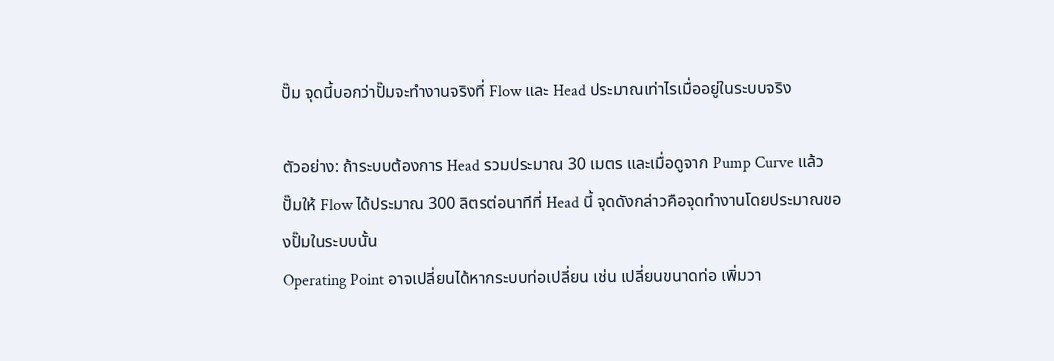ปั๊ม จุดนี้บอกว่าปั๊มจะทำงานจริงที่ Flow และ Head ประมาณเท่าไรเมื่ออยู่ในระบบจริง

ตัวอย่าง: ถ้าระบบต้องการ Head รวมประมาณ 30 เมตร และเมื่อดูจาก Pump Curve แล้วปั๊มให้ Flow ได้ประมาณ 300 ลิตรต่อนาทีที่ Head นี้ จุดดังกล่าวคือจุดทำงานโดยประมาณของปั๊มในระบบนั้น
Operating Point อาจเปลี่ยนได้หากระบบท่อเปลี่ยน เช่น เปลี่ยนขนาดท่อ เพิ่มวา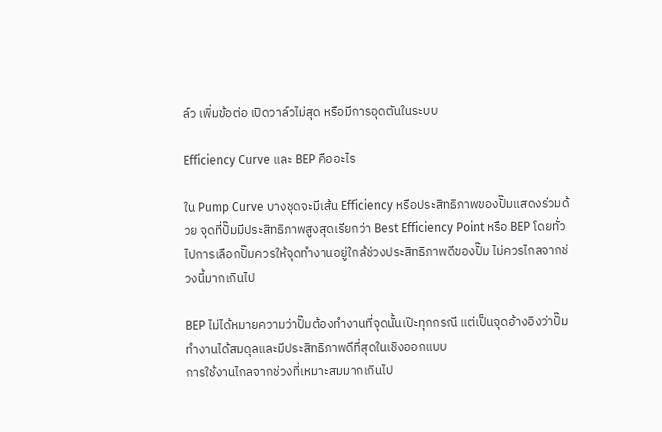ล์ว เพิ่มข้อต่อ เปิดวาล์วไม่สุด หรือมีการอุดตันในระบบ

Efficiency Curve และ BEP คืออะไร

ใน Pump Curve บางชุดจะมีเส้น Efficiency หรือประสิทธิภาพของปั๊มแสดงร่วมด้วย จุดที่ปั๊มมีประสิทธิภาพสูงสุดเรียกว่า Best Efficiency Point หรือ BEP โดยทั่วไปการเลือกปั๊มควรให้จุดทำงานอยู่ใกล้ช่วงประสิทธิภาพดีของปั๊ม ไม่ควรไกลจากช่วงนี้มากเกินไป

BEP ไม่ได้หมายความว่าปั๊มต้องทำงานที่จุดนั้นเป๊ะทุกกรณี แต่เป็นจุดอ้างอิงว่าปั๊มทำงานได้สมดุลและมีประสิทธิภาพดีที่สุดในเชิงออกแบบ
การใช้งานไกลจากช่วงที่เหมาะสมมากเกินไป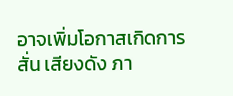อาจเพิ่มโอกาสเกิดการสั่น เสียงดัง ภา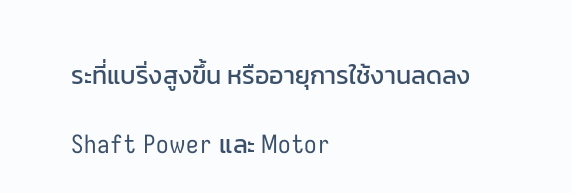ระที่แบริ่งสูงขึ้น หรืออายุการใช้งานลดลง

Shaft Power และ Motor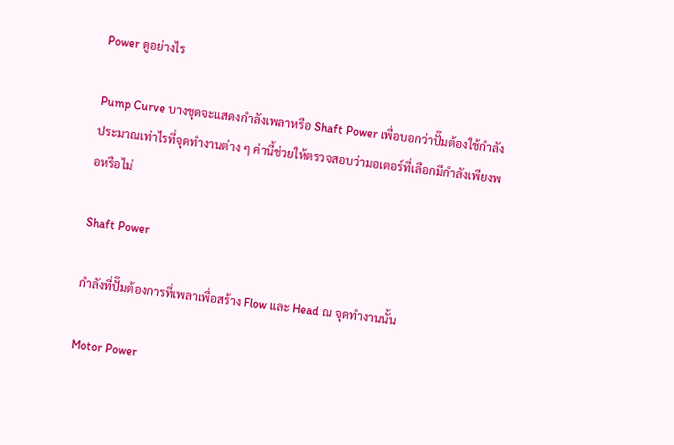Power ดูอย่างไร

Pump Curve บางชุดจะแสดงกำลังเพลาหรือ Shaft Power เพื่อบอกว่าปั๊มต้องใช้กำลังประมาณเท่าไรที่จุดทำงานต่าง ๆ ค่านี้ช่วยให้ตรวจสอบว่ามอเตอร์ที่เลือกมีกำลังเพียงพอหรือไม่

Shaft Power

กำลังที่ปั๊มต้องการที่เพลาเพื่อสร้าง Flow และ Head ณ จุดทำงานนั้น

Motor Power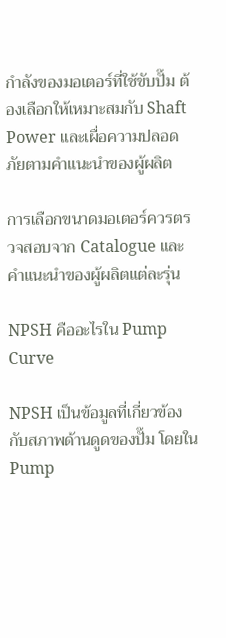กำลังของมอเตอร์ที่ใช้ขับปั๊ม ต้องเลือกให้เหมาะสมกับ Shaft Power และเผื่อความปลอดภัยตามคำแนะนำของผู้ผลิต

การเลือกขนาดมอเตอร์ควรตรวจสอบจาก Catalogue และคำแนะนำของผู้ผลิตแต่ละรุ่น

NPSH คืออะไรใน Pump Curve

NPSH เป็นข้อมูลที่เกี่ยวข้องกับสภาพด้านดูดของปั๊ม โดยใน Pump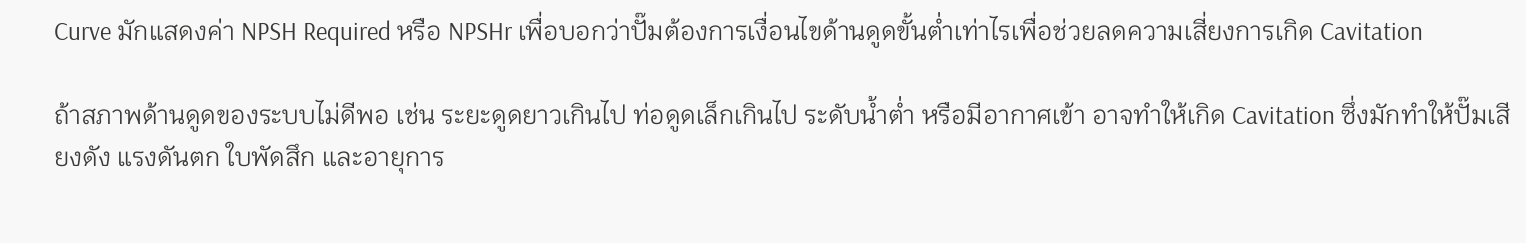Curve มักแสดงค่า NPSH Required หรือ NPSHr เพื่อบอกว่าปั๊มต้องการเงื่อนไขด้านดูดขั้นต่ำเท่าไรเพื่อช่วยลดความเสี่ยงการเกิด Cavitation

ถ้าสภาพด้านดูดของระบบไม่ดีพอ เช่น ระยะดูดยาวเกินไป ท่อดูดเล็กเกินไป ระดับน้ำต่ำ หรือมีอากาศเข้า อาจทำให้เกิด Cavitation ซึ่งมักทำให้ปั๊มเสียงดัง แรงดันตก ใบพัดสึก และอายุการ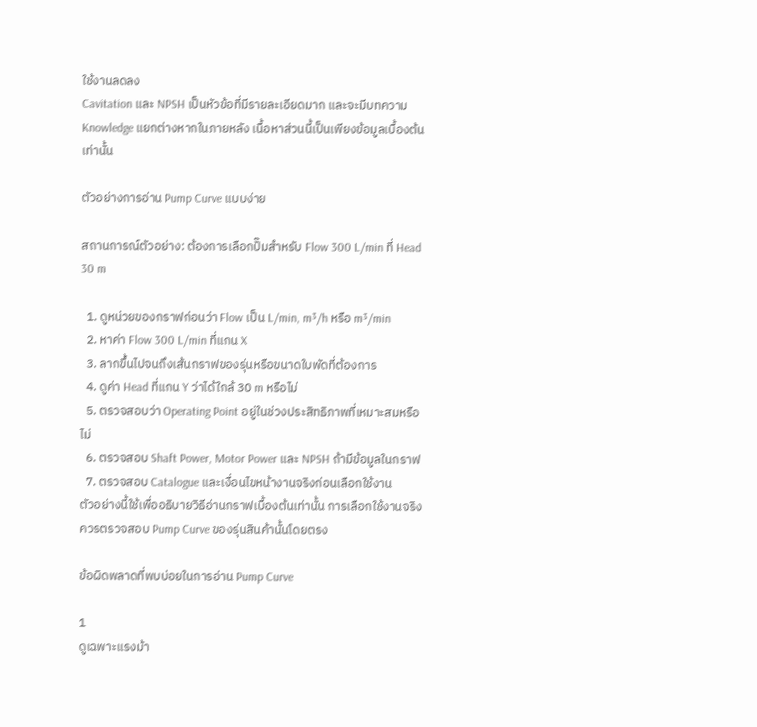ใช้งานลดลง
Cavitation และ NPSH เป็นหัวข้อที่มีรายละเอียดมาก และจะมีบทความ Knowledge แยกต่างหากในภายหลัง เนื้อหาส่วนนี้เป็นเพียงข้อมูลเบื้องต้นเท่านั้น

ตัวอย่างการอ่าน Pump Curve แบบง่าย

สถานการณ์ตัวอย่าง: ต้องการเลือกปั๊มสำหรับ Flow 300 L/min ที่ Head 30 m

  1. ดูหน่วยของกราฟก่อนว่า Flow เป็น L/min, m³/h หรือ m³/min
  2. หาค่า Flow 300 L/min ที่แกน X
  3. ลากขึ้นไปจนถึงเส้นกราฟของรุ่นหรือขนาดใบพัดที่ต้องการ
  4. ดูค่า Head ที่แกน Y ว่าได้ใกล้ 30 m หรือไม่
  5. ตรวจสอบว่า Operating Point อยู่ในช่วงประสิทธิภาพที่เหมาะสมหรือไม่
  6. ตรวจสอบ Shaft Power, Motor Power และ NPSH ถ้ามีข้อมูลในกราฟ
  7. ตรวจสอบ Catalogue และเงื่อนไขหน้างานจริงก่อนเลือกใช้งาน
ตัวอย่างนี้ใช้เพื่ออธิบายวิธีอ่านกราฟเบื้องต้นเท่านั้น การเลือกใช้งานจริงควรตรวจสอบ Pump Curve ของรุ่นสินค้านั้นโดยตรง

ข้อผิดพลาดที่พบบ่อยในการอ่าน Pump Curve

1
ดูเฉพาะแรงม้า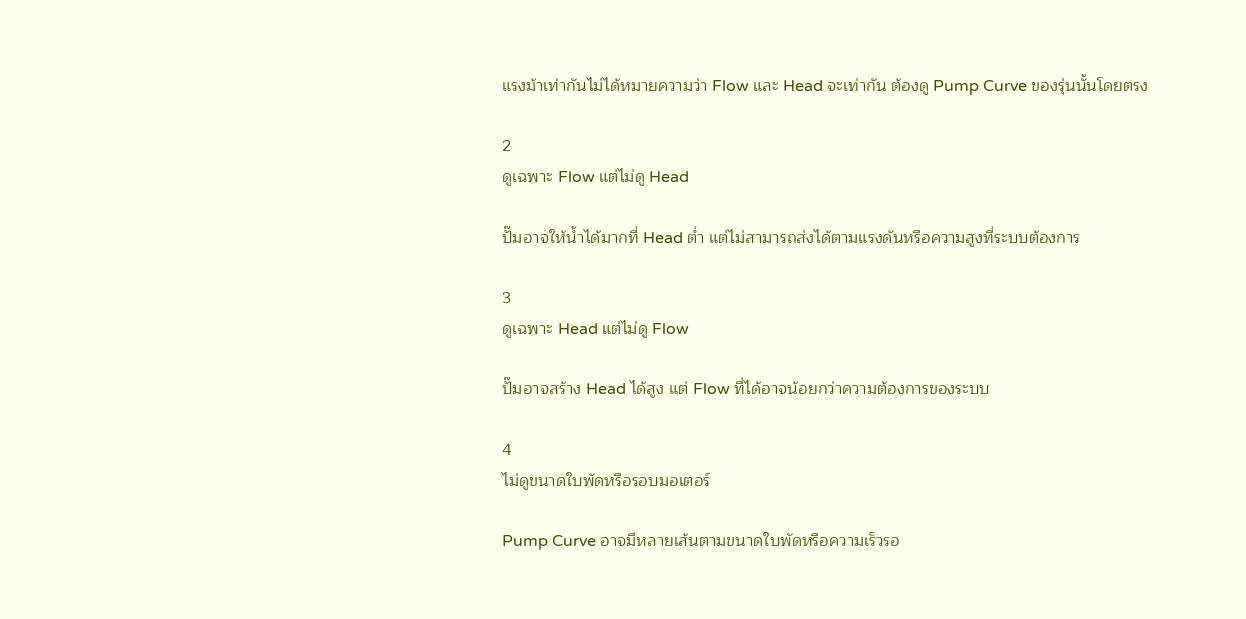แรงม้าเท่ากันไม่ได้หมายความว่า Flow และ Head จะเท่ากัน ต้องดู Pump Curve ของรุ่นนั้นโดยตรง

2
ดูเฉพาะ Flow แต่ไม่ดู Head

ปั๊มอาจให้น้ำได้มากที่ Head ต่ำ แต่ไม่สามารถส่งได้ตามแรงดันหรือความสูงที่ระบบต้องการ

3
ดูเฉพาะ Head แต่ไม่ดู Flow

ปั๊มอาจสร้าง Head ได้สูง แต่ Flow ที่ได้อาจน้อยกว่าความต้องการของระบบ

4
ไม่ดูขนาดใบพัดหรือรอบมอเตอร์

Pump Curve อาจมีหลายเส้นตามขนาดใบพัดหรือความเร็วรอ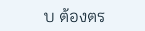บ ต้องตร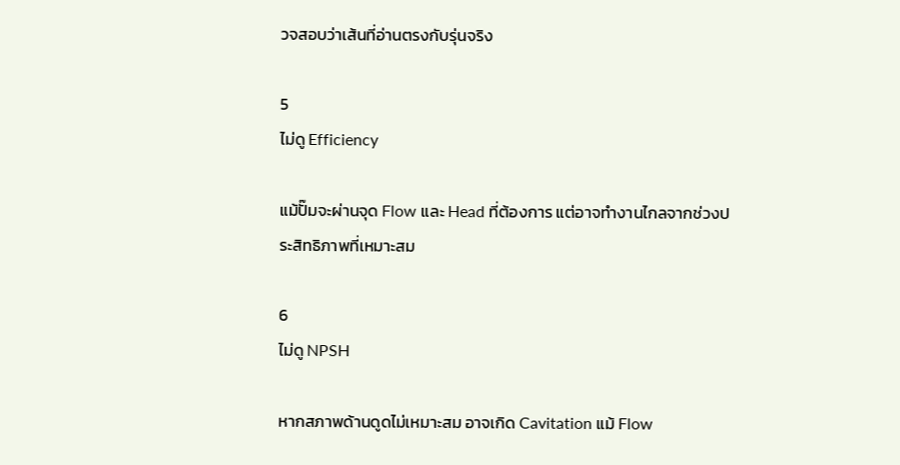วจสอบว่าเส้นที่อ่านตรงกับรุ่นจริง

5
ไม่ดู Efficiency

แม้ปั๊มจะผ่านจุด Flow และ Head ที่ต้องการ แต่อาจทำงานไกลจากช่วงประสิทธิภาพที่เหมาะสม

6
ไม่ดู NPSH

หากสภาพด้านดูดไม่เหมาะสม อาจเกิด Cavitation แม้ Flow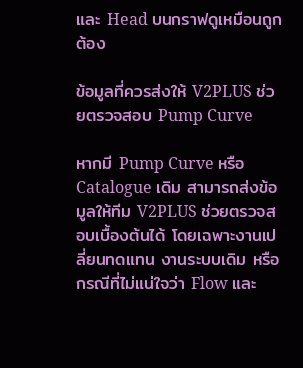และ Head บนกราฟดูเหมือนถูกต้อง

ข้อมูลที่ควรส่งให้ V2PLUS ช่วยตรวจสอบ Pump Curve

หากมี Pump Curve หรือ Catalogue เดิม สามารถส่งข้อมูลให้ทีม V2PLUS ช่วยตรวจสอบเบื้องต้นได้ โดยเฉพาะงานเปลี่ยนทดแทน งานระบบเดิม หรือกรณีที่ไม่แน่ใจว่า Flow และ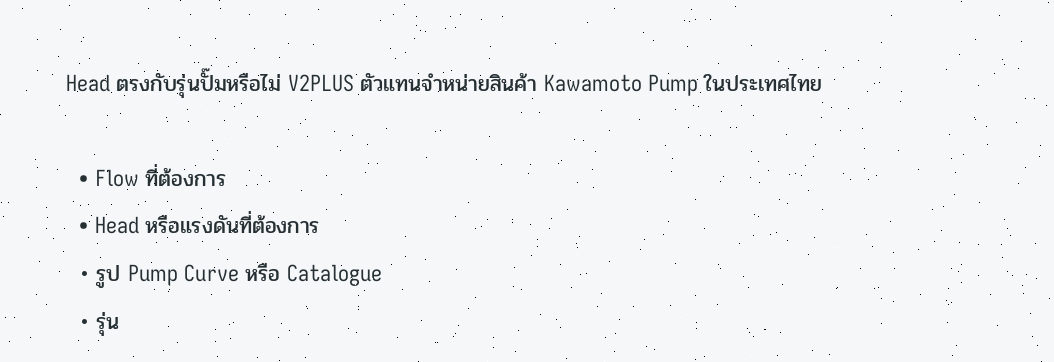Head ตรงกับรุ่นปั๊มหรือไม่ V2PLUS ตัวแทนจำหน่ายสินค้า Kawamoto Pump ในประเทศไทย

  • Flow ที่ต้องการ
  • Head หรือแรงดันที่ต้องการ
  • รูป Pump Curve หรือ Catalogue
  • รุ่น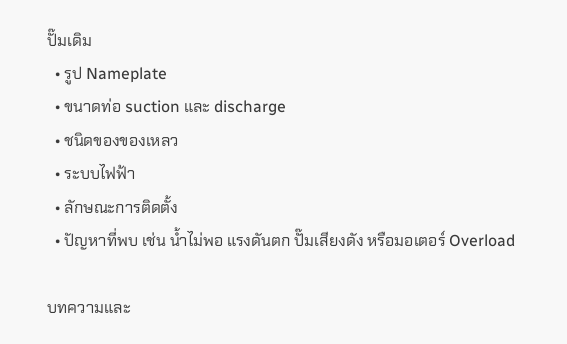ปั๊มเดิม
  • รูป Nameplate
  • ขนาดท่อ suction และ discharge
  • ชนิดของของเหลว
  • ระบบไฟฟ้า
  • ลักษณะการติดตั้ง
  • ปัญหาที่พบ เช่น น้ำไม่พอ แรงดันตก ปั๊มเสียงดัง หรือมอเตอร์ Overload

บทความและ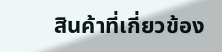สินค้าที่เกี่ยวข้อง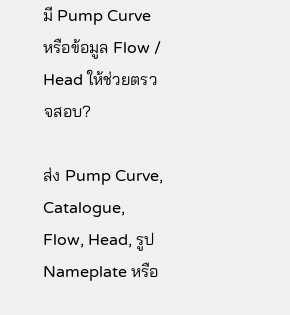มี Pump Curve หรือข้อมูล Flow / Head ให้ช่วยตรวจสอบ?

ส่ง Pump Curve, Catalogue, Flow, Head, รูป Nameplate หรือ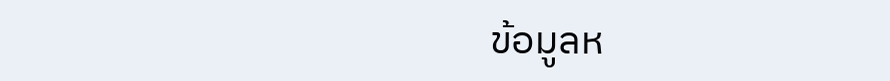ข้อมูลห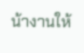น้างานให้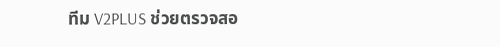ทีม V2PLUS ช่วยตรวจสอ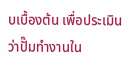บเบื้องต้น เพื่อประเมินว่าปั๊มทำงานใน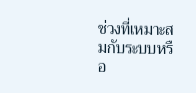ช่วงที่เหมาะสมกับระบบหรือ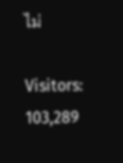ไม่

Visitors: 103,289